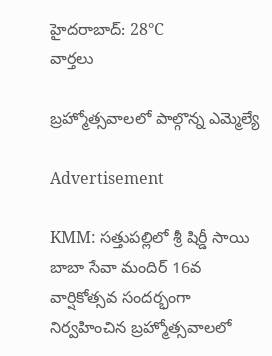హైదరాబాద్: 28°C
వార్తలు

బ్రహ్మోత్సవాలలో పాల్గొన్న ఎమ్మెల్యే

Advertisement

KMM: సత్తుపల్లిలో శ్రీ షిర్డీ సాయి బాబా సేవా మందిర్ 16వ వార్షికోత్సవ సందర్భంగా నిర్వహించిన బ్రహ్మోత్సవాలలో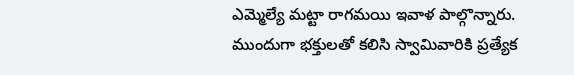ఎమ్మెల్యే మట్టా రాగమయి ఇవాళ పాల్గొన్నారు. ముందుగా భక్తులతో కలిసి స్వామివారికి ప్రత్యేక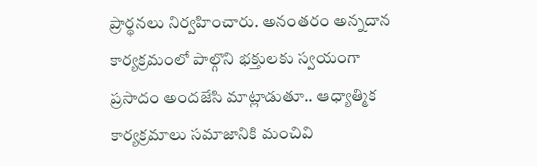ప్రార్థనలు నిర్వహించారు. అనంతరం అన్నదాన కార్యక్రమంలో పాల్గొని భక్తులకు స్వయంగా ప్రసాదం అందజేసి మాట్లాడుతూ.. ఆధ్యాత్మిక కార్యక్రమాలు సమాజానికి మంచివి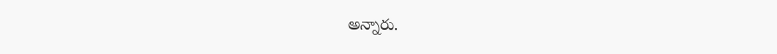అన్నారు.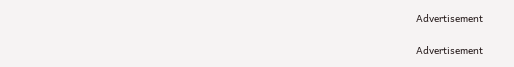Advertisement

Advertisement